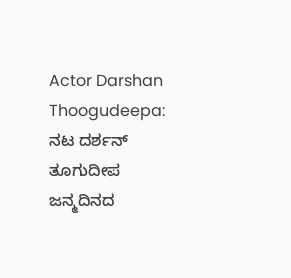Actor Darshan Thoogudeepa: ನಟ ದರ್ಶನ್ ತೂಗುದೀಪ ಜನ್ಮದಿನದ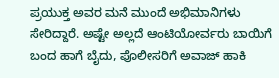ಪ್ರಯುಕ್ತ ಅವರ ಮನೆ ಮುಂದೆ ಅಭಿಮಾನಿಗಳು ಸೇರಿದ್ದಾರೆ. ಅಷ್ಟೇ ಅಲ್ಲದೆ ಆಂಟಿಯೋರ್ವರು ಬಾಯಿಗೆ ಬಂದ ಹಾಗೆ ಬೈದು, ಪೊಲೀಸರಿಗೆ ಅವಾಜ್ ಹಾಕಿ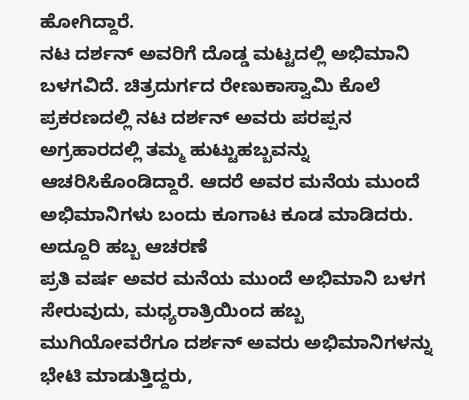ಹೋಗಿದ್ದಾರೆ.
ನಟ ದರ್ಶನ್ ಅವರಿಗೆ ದೊಡ್ಡ ಮಟ್ಟದಲ್ಲಿ ಅಭಿಮಾನಿ ಬಳಗವಿದೆ. ಚಿತ್ರದುರ್ಗದ ರೇಣುಕಾಸ್ವಾಮಿ ಕೊಲೆ ಪ್ರಕರಣದಲ್ಲಿ ನಟ ದರ್ಶನ್ ಅವರು ಪರಪ್ಪನ ಅಗ್ರಹಾರದಲ್ಲಿ ತಮ್ಮ ಹುಟ್ಟುಹಬ್ಬವನ್ನು ಆಚರಿಸಿಕೊಂಡಿದ್ದಾರೆ. ಆದರೆ ಅವರ ಮನೆಯ ಮುಂದೆ ಅಭಿಮಾನಿಗಳು ಬಂದು ಕೂಗಾಟ ಕೂಡ ಮಾಡಿದರು.
ಅದ್ದೂರಿ ಹಬ್ಬ ಆಚರಣೆ
ಪ್ರತಿ ವರ್ಷ ಅವರ ಮನೆಯ ಮುಂದೆ ಅಭಿಮಾನಿ ಬಳಗ ಸೇರುವುದು, ಮಧ್ಯರಾತ್ರಿಯಿಂದ ಹಬ್ಬ ಮುಗಿಯೋವರೆಗೂ ದರ್ಶನ್ ಅವರು ಅಭಿಮಾನಿಗಳನ್ನು ಭೇಟಿ ಮಾಡುತ್ತಿದ್ದರು,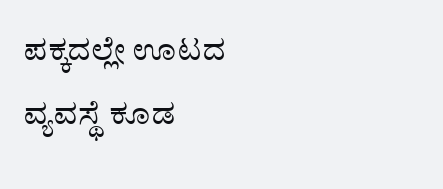ಪಕ್ಕದಲ್ಲೇ ಊಟದ ವ್ಯವಸ್ಥೆ ಕೂಡ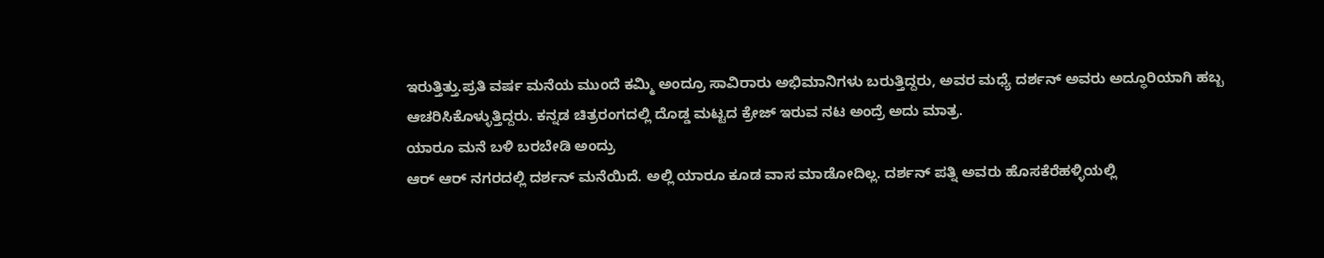ಇರುತ್ತಿತ್ತು.ಪ್ರತಿ ವರ್ಷ ಮನೆಯ ಮುಂದೆ ಕಮ್ಮಿ ಅಂದ್ರೂ ಸಾವಿರಾರು ಅಭಿಮಾನಿಗಳು ಬರುತ್ತಿದ್ದರು, ಅವರ ಮಧ್ಯೆ ದರ್ಶನ್ ಅವರು ಅದ್ಧೂರಿಯಾಗಿ ಹಬ್ಬ ಆಚರಿಸಿಕೊಳ್ಳುತ್ತಿದ್ದರು. ಕನ್ನಡ ಚಿತ್ರರಂಗದಲ್ಲಿ ದೊಡ್ಡ ಮಟ್ಟದ ಕ್ರೇಜ್ ಇರುವ ನಟ ಅಂದ್ರೆ ಅದು ಮಾತ್ರ.
ಯಾರೂ ಮನೆ ಬಳಿ ಬರಬೇಡಿ ಅಂದ್ರು
ಆರ್ ಆರ್ ನಗರದಲ್ಲಿ ದರ್ಶನ್ ಮನೆಯಿದೆ. ಅಲ್ಲಿ ಯಾರೂ ಕೂಡ ವಾಸ ಮಾಡೋದಿಲ್ಲ. ದರ್ಶನ್ ಪತ್ನಿ ಅವರು ಹೊಸಕೆರೆಹಳ್ಳಿಯಲ್ಲಿ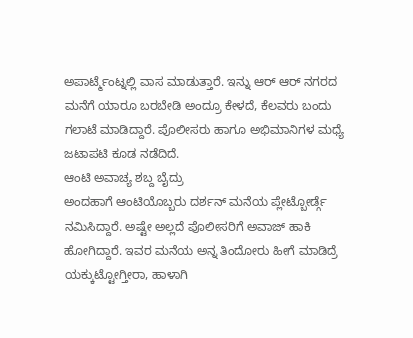ಅಪಾರ್ಟ್ಮೆಂಟ್ನಲ್ಲಿ ವಾಸ ಮಾಡುತ್ತಾರೆ. ಇನ್ನು ಆರ್ ಆರ್ ನಗರದ ಮನೆಗೆ ಯಾರೂ ಬರಬೇಡಿ ಅಂದ್ರೂ ಕೇಳದೆ, ಕೆಲವರು ಬಂದು ಗಲಾಟೆ ಮಾಡಿದ್ದಾರೆ. ಪೊಲೀಸರು ಹಾಗೂ ಅಭಿಮಾನಿಗಳ ಮಧ್ಯೆ ಜಟಾಪಟಿ ಕೂಡ ನಡೆದಿದೆ.
ಆಂಟಿ ಅವಾಚ್ಯ ಶಬ್ದ ಬೈದ್ರು
ಅಂದಹಾಗೆ ಆಂಟಿಯೊಬ್ಬರು ದರ್ಶನ್ ಮನೆಯ ಪ್ಲೇಟ್ಬೋರ್ಡ್ಗೆ ನಮಿಸಿದ್ದಾರೆ. ಅಷ್ಟೇ ಅಲ್ಲದೆ ಪೊಲೀಸರಿಗೆ ಅವಾಜ್ ಹಾಕಿ ಹೋಗಿದ್ದಾರೆ. ಇವರ ಮನೆಯ ಅನ್ನ ತಿಂದೋರು ಹೀಗೆ ಮಾಡಿದ್ರೆ ಯಕ್ಕುಟ್ಟೋಗ್ತೀರಾ, ಹಾಳಾಗಿ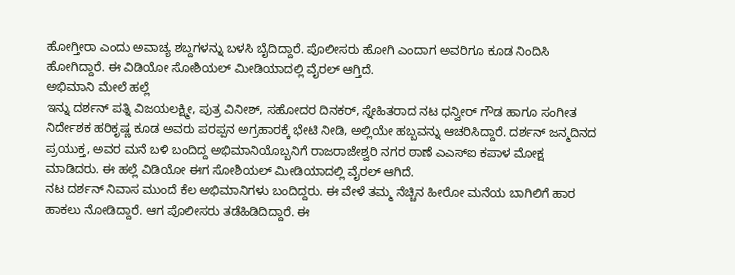ಹೋಗ್ತೀರಾ ಎಂದು ಅವಾಚ್ಯ ಶಬ್ದಗಳನ್ನು ಬಳಸಿ ಬೈದಿದ್ದಾರೆ. ಪೊಲೀಸರು ಹೋಗಿ ಎಂದಾಗ ಅವರಿಗೂ ಕೂಡ ನಿಂದಿಸಿ ಹೋಗಿದ್ದಾರೆ. ಈ ವಿಡಿಯೋ ಸೋಶಿಯಲ್ ಮೀಡಿಯಾದಲ್ಲಿ ವೈರಲ್ ಆಗ್ತಿದೆ.
ಅಭಿಮಾನಿ ಮೇಲೆ ಹಲ್ಲೆ
ಇನ್ನು ದರ್ಶನ್ ಪತ್ನಿ ವಿಜಯಲಕ್ಷ್ಮೀ, ಪುತ್ರ ವಿನೀಶ್, ಸಹೋದರ ದಿನಕರ್, ಸ್ನೇಹಿತರಾದ ನಟ ಧನ್ವೀರ್ ಗೌಡ ಹಾಗೂ ಸಂಗೀತ ನಿರ್ದೇಶಕ ಹರಿಕೃಷ್ಣ ಕೂಡ ಅವರು ಪರಪ್ಪನ ಅಗ್ರಹಾರಕ್ಕೆ ಭೇಟಿ ನೀಡಿ, ಅಲ್ಲಿಯೇ ಹಬ್ಬವನ್ನು ಆಚರಿಸಿದ್ದಾರೆ. ದರ್ಶನ್ ಜನ್ಮದಿನದ ಪ್ರಯುಕ್ತ, ಅವರ ಮನೆ ಬಳಿ ಬಂದಿದ್ದ ಅಭಿಮಾನಿಯೊಬ್ಬನಿಗೆ ರಾಜರಾಜೇಶ್ವರಿ ನಗರ ಠಾಣೆ ಎಎಸ್ಐ ಕಪಾಳ ಮೋಕ್ಷ ಮಾಡಿದರು. ಈ ಹಲ್ಲೆ ವಿಡಿಯೋ ಈಗ ಸೋಶಿಯಲ್ ಮೀಡಿಯಾದಲ್ಲಿ ವೈರಲ್ ಆಗಿದೆ.
ನಟ ದರ್ಶನ್ ನಿವಾಸ ಮುಂದೆ ಕೆಲ ಅಭಿಮಾನಿಗಳು ಬಂದಿದ್ದರು. ಈ ವೇಳೆ ತಮ್ಮ ನೆಚ್ಚಿನ ಹೀರೋ ಮನೆಯ ಬಾಗಿಲಿಗೆ ಹಾರ ಹಾಕಲು ನೋಡಿದ್ದಾರೆ. ಆಗ ಪೊಲೀಸರು ತಡೆಹಿಡಿದಿದ್ದಾರೆ. ಈ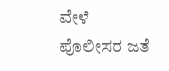ವೇಳೆ ಪೊಲೀಸರ ಜತೆ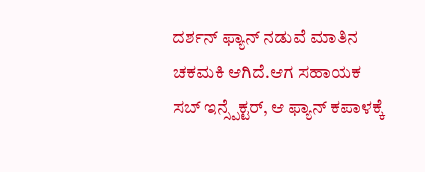ದರ್ಶನ್ ಫ್ಯಾನ್ ನಡುವೆ ಮಾತಿನ ಚಕಮಕಿ ಆಗಿದೆ.ಆಗ ಸಹಾಯಕ ಸಬ್ ಇನ್ಸ್ಪೆಕ್ಟರ್, ಆ ಫ್ಯಾನ್ ಕಪಾಳಕ್ಕೆ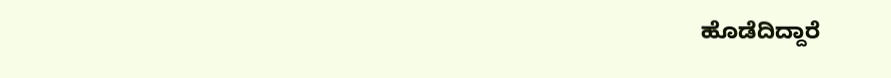ಹೊಡೆದಿದ್ದಾರೆ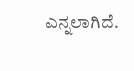ಎನ್ನಲಾಗಿದೆ.